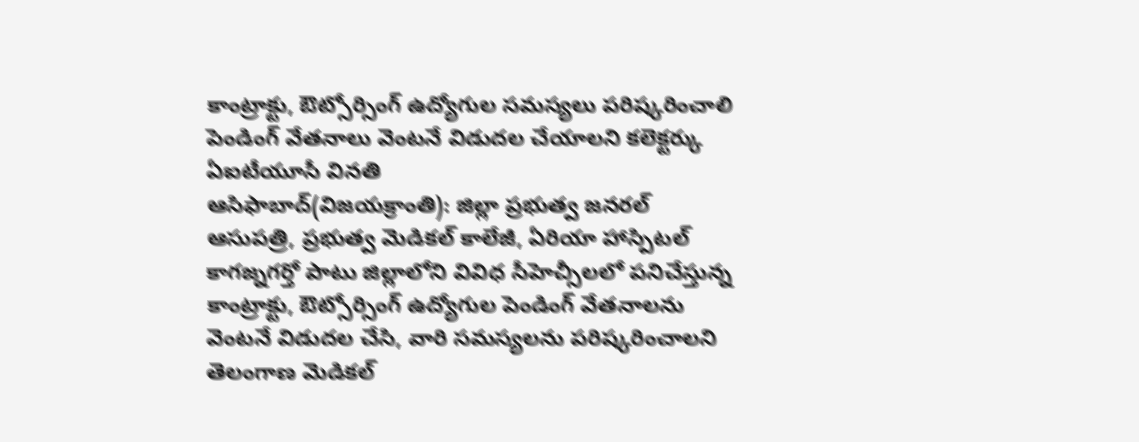కాంట్రాక్టు, ఔట్సోర్సింగ్ ఉద్యోగుల సమస్యలు పరిష్కరించాలి
పెండింగ్ వేతనాలు వెంటనే విడుదల చేయాలని కలెక్టర్కు ఏఐటీయూసీ వినతి
ఆసిఫాబాద్(విజయక్రాంతి): జిల్లా ప్రభుత్వ జనరల్ ఆసుపత్రి, ప్రభుత్వ మెడికల్ కాలేజీ, ఏరియా హాస్పిటల్ కాగజ్నగర్తో పాటు జిల్లాలోని వివిధ సీహెచ్సీలలో పనిచేస్తున్న కాంట్రాక్టు, ఔట్సోర్సింగ్ ఉద్యోగుల పెండింగ్ వేతనాలను వెంటనే విడుదల చేసి, వారి సమస్యలను పరిష్కరించాలని తెలంగాణ మెడికల్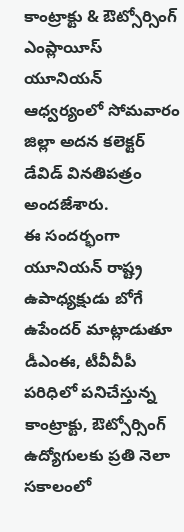కాంట్రాక్టు & ఔట్సోర్సింగ్ ఎంప్లాయీస్ యూనియన్ ఆధ్వర్యంలో సోమవారం జిల్లా అదన కలెక్టర్ డేవిడ్ వినతిపత్రం అందజేశారు.
ఈ సందర్భంగా యూనియన్ రాష్ట్ర ఉపాధ్యక్షుడు బోగే ఉపేందర్ మాట్లాడుతూ డీఎంఈ, టీవీవీపీ పరిధిలో పనిచేస్తున్న కాంట్రాక్టు, ఔట్సోర్సింగ్ ఉద్యోగులకు ప్రతి నెలా సకాలంలో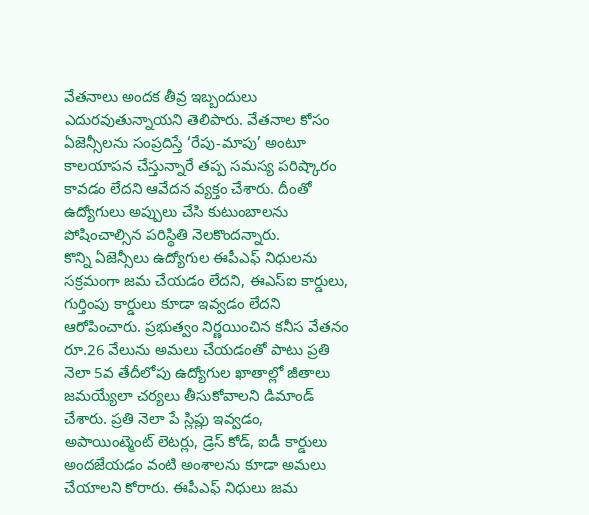వేతనాలు అందక తీవ్ర ఇబ్బందులు ఎదురవుతున్నాయని తెలిపారు. వేతనాల కోసం ఏజెన్సీలను సంప్రదిస్తే ‘రేపు-మాపు’ అంటూ కాలయాపన చేస్తున్నారే తప్ప సమస్య పరిష్కారం కావడం లేదని ఆవేదన వ్యక్తం చేశారు. దీంతో ఉద్యోగులు అప్పులు చేసి కుటుంబాలను పోషించాల్సిన పరిస్థితి నెలకొందన్నారు.
కొన్ని ఏజెన్సీలు ఉద్యోగుల ఈపీఎఫ్ నిధులను సక్రమంగా జమ చేయడం లేదని, ఈఎస్ఐ కార్డులు, గుర్తింపు కార్డులు కూడా ఇవ్వడం లేదని ఆరోపించారు. ప్రభుత్వం నిర్ణయించిన కనీస వేతనం రూ.26 వేలును అమలు చేయడంతో పాటు ప్రతి నెలా 5వ తేదీలోపు ఉద్యోగుల ఖాతాల్లో జీతాలు జమయ్యేలా చర్యలు తీసుకోవాలని డిమాండ్ చేశారు. ప్రతి నెలా పే స్లిప్లు ఇవ్వడం, అపాయింట్మెంట్ లెటర్లు, డ్రెస్ కోడ్, ఐడీ కార్డులు అందజేయడం వంటి అంశాలను కూడా అమలు చేయాలని కోరారు. ఈపీఎఫ్ నిధులు జమ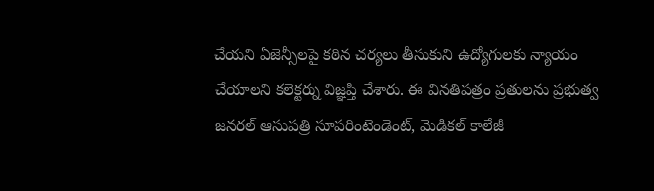చేయని ఏజెన్సీలపై కఠిన చర్యలు తీసుకుని ఉద్యోగులకు న్యాయం చేయాలని కలెక్టర్ను విజ్ఞప్తి చేశారు. ఈ వినతిపత్రం ప్రతులను ప్రభుత్వ జనరల్ ఆసుపత్రి సూపరింటెండెంట్, మెడికల్ కాలేజీ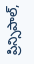ప్రిన్సిపాల్,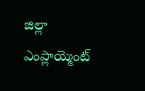జిల్లా ఎంప్లాయ్మెంట్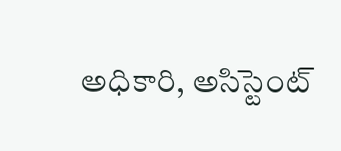అధికారి, అసిస్టెంట్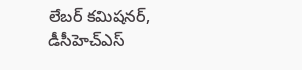లేబర్ కమిషనర్, డీసీహెచ్ఎస్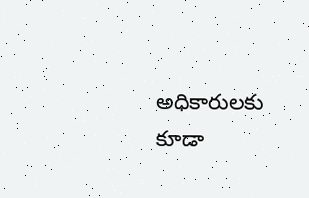అధికారులకు కూడా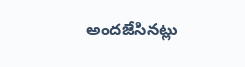అందజేసినట్లు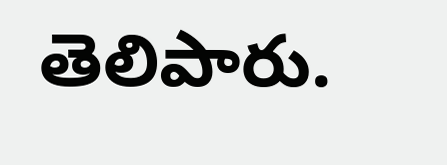తెలిపారు.